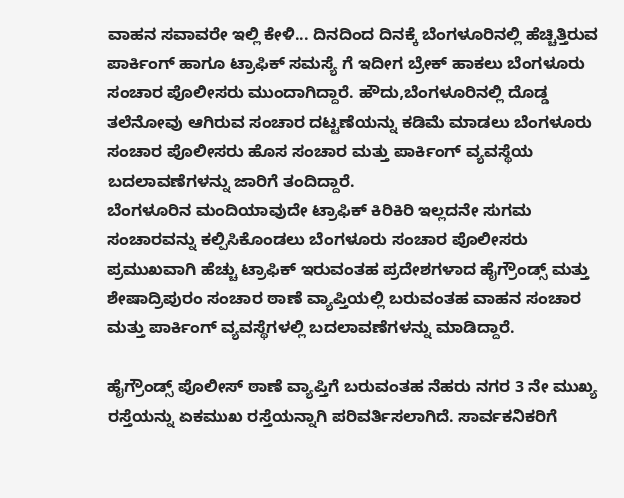ವಾಹನ ಸವಾವರೇ ಇಲ್ಲಿ ಕೇಳಿ... ದಿನದಿಂದ ದಿನಕ್ಕೆ ಬೆಂಗಳೂರಿನಲ್ಲಿ ಹೆಚ್ಚಿತ್ತಿರುವ ಪಾರ್ಕಿಂಗ್ ಹಾಗೂ ಟ್ರಾಫಿಕ್ ಸಮಸ್ಯೆ ಗೆ ಇದೀಗ ಬ್ರೇಕ್ ಹಾಕಲು ಬೆಂಗಳೂರು ಸಂಚಾರ ಪೊಲೀಸರು ಮುಂದಾಗಿದ್ದಾರೆ. ಹೌದು,ಬೆಂಗಳೂರಿನಲ್ಲಿ ದೊಡ್ಡ ತಲೆನೋವು ಆಗಿರುವ ಸಂಚಾರ ದಟ್ಟಣೆಯನ್ನು ಕಡಿಮೆ ಮಾಡಲು ಬೆಂಗಳೂರು ಸಂಚಾರ ಪೊಲೀಸರು ಹೊಸ ಸಂಚಾರ ಮತ್ತು ಪಾರ್ಕಿಂಗ್ ವ್ಯವಸ್ಥೆಯ ಬದಲಾವಣೆಗಳನ್ನು ಜಾರಿಗೆ ತಂದಿದ್ದಾರೆ.
ಬೆಂಗಳೂರಿನ ಮಂದಿಯಾವುದೇ ಟ್ರಾಫಿಕ್ ಕಿರಿಕಿರಿ ಇಲ್ಲದನೇ ಸುಗಮ ಸಂಚಾರವನ್ನು ಕಲ್ಪಿಸಿಕೊಂಡಲು ಬೆಂಗಳೂರು ಸಂಚಾರ ಪೊಲೀಸರು ಪ್ರಮುಖವಾಗಿ ಹೆಚ್ಚು ಟ್ರಾಫಿಕ್ ಇರುವಂತಹ ಪ್ರದೇಶಗಳಾದ ಹೈಗ್ರೌಂಡ್ಸ್ ಮತ್ತು ಶೇಷಾದ್ರಿಪುರಂ ಸಂಚಾರ ಠಾಣೆ ವ್ಯಾಪ್ತಿಯಲ್ಲಿ ಬರುವಂತಹ ವಾಹನ ಸಂಚಾರ ಮತ್ತು ಪಾರ್ಕಿಂಗ್ ವ್ಯವಸ್ಥೆಗಳಲ್ಲಿ ಬದಲಾವಣೆಗಳನ್ನು ಮಾಡಿದ್ದಾರೆ.

ಹೈಗ್ರೌಂಡ್ಸ್ ಪೊಲೀಸ್ ಠಾಣೆ ವ್ಯಾಪ್ತಿಗೆ ಬರುವಂತಹ ನೆಹರು ನಗರ 3 ನೇ ಮುಖ್ಯ ರಸ್ತೆಯನ್ನು ಏಕಮುಖ ರಸ್ತೆಯನ್ನಾಗಿ ಪರಿವರ್ತಿಸಲಾಗಿದೆ. ಸಾರ್ವಕನಿಕರಿಗೆ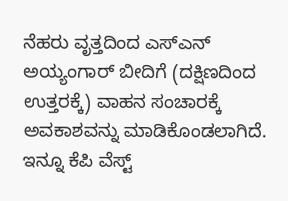ನೆಹರು ವೃತ್ತದಿಂದ ಎಸ್ಎನ್ ಅಯ್ಯಂಗಾರ್ ಬೀದಿಗೆ (ದಕ್ಷಿಣದಿಂದ ಉತ್ತರಕ್ಕೆ) ವಾಹನ ಸಂಚಾರಕ್ಕೆ ಅವಕಾಶವನ್ನು ಮಾಡಿಕೊಂಡಲಾಗಿದೆ. ಇನ್ನೂ ಕೆಪಿ ವೆಸ್ಟ್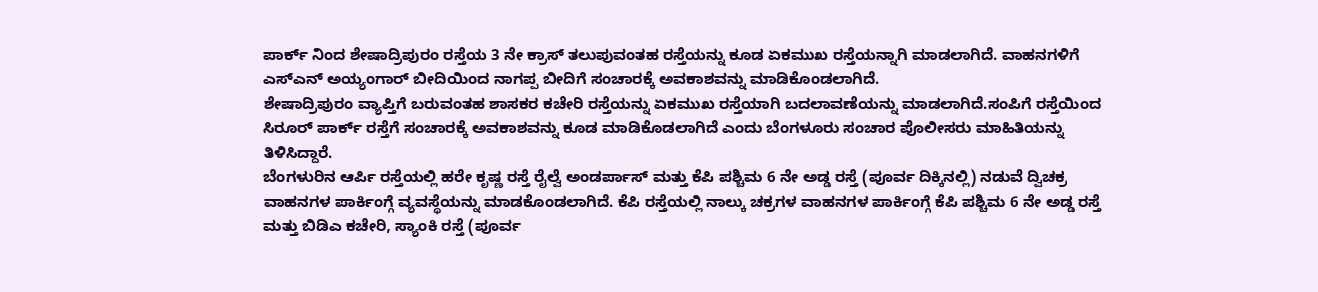ಪಾರ್ಕ್ ನಿಂದ ಶೇಷಾದ್ರಿಪುರಂ ರಸ್ತೆಯ 3 ನೇ ಕ್ರಾಸ್ ತಲುಪುವಂತಹ ರಸ್ತೆಯನ್ನು ಕೂಡ ಏಕಮುಖ ರಸ್ತೆಯನ್ನಾಗಿ ಮಾಡಲಾಗಿದೆ. ವಾಹನಗಳಿಗೆ ಎಸ್ಎನ್ ಅಯ್ಯಂಗಾರ್ ಬೀದಿಯಿಂದ ನಾಗಪ್ಪ ಬೀದಿಗೆ ಸಂಚಾರಕ್ಕೆ ಅವಕಾಶವನ್ನು ಮಾಡಿಕೊಂಡಲಾಗಿದೆ.
ಶೇಷಾದ್ರಿಪುರಂ ವ್ಯಾಪ್ತಿಗೆ ಬರುವಂತಹ ಶಾಸಕರ ಕಚೇರಿ ರಸ್ತೆಯನ್ನು ಏಕಮುಖ ರಸ್ತೆಯಾಗಿ ಬದಲಾವಣೆಯನ್ನು ಮಾಡಲಾಗಿದೆ.ಸಂಪಿಗೆ ರಸ್ತೆಯಿಂದ ಸಿರೂರ್ ಪಾರ್ಕ್ ರಸ್ತೆಗೆ ಸಂಚಾರಕ್ಕೆ ಅವಕಾಶವನ್ನು ಕೂಡ ಮಾಡಿಕೊಡಲಾಗಿದೆ ಎಂದು ಬೆಂಗಳೂರು ಸಂಚಾರ ಪೊಲೀಸರು ಮಾಹಿತಿಯನ್ನು ತಿಳಿಸಿದ್ದಾರೆ.
ಬೆಂಗಳುರಿನ ಆರ್ಪಿ ರಸ್ತೆಯಲ್ಲಿ ಹರೇ ಕೃಷ್ಣ ರಸ್ತೆ ರೈಲ್ವೆ ಅಂಡರ್ಪಾಸ್ ಮತ್ತು ಕೆಪಿ ಪಶ್ಚಿಮ 6 ನೇ ಅಡ್ಡ ರಸ್ತೆ (ಪೂರ್ವ ದಿಕ್ಕಿನಲ್ಲಿ) ನಡುವೆ ದ್ವಿಚಕ್ರ ವಾಹನಗಳ ಪಾರ್ಕಿಂಗ್ಗೆ ವ್ಯವಸ್ಥೆಯನ್ನು ಮಾಡಕೊಂಡಲಾಗಿದೆ. ಕೆಪಿ ರಸ್ತೆಯಲ್ಲಿ ನಾಲ್ಕು ಚಕ್ರಗಳ ವಾಹನಗಳ ಪಾರ್ಕಿಂಗ್ಗೆ ಕೆಪಿ ಪಶ್ಚಿಮ 6 ನೇ ಅಡ್ಡ ರಸ್ತೆ ಮತ್ತು ಬಿಡಿಎ ಕಚೇರಿ, ಸ್ಯಾಂಕಿ ರಸ್ತೆ (ಪೂರ್ವ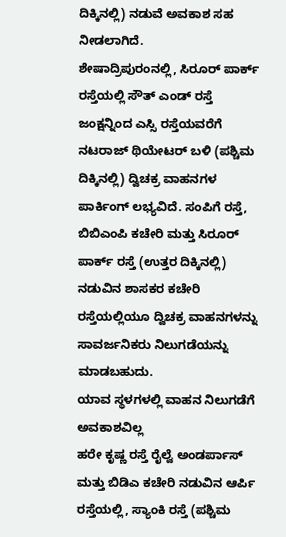ದಿಕ್ಕಿನಲ್ಲಿ) ನಡುವೆ ಅವಕಾಶ ಸಹ ನೀಡಲಾಗಿದೆ.
ಶೇಷಾದ್ರಿಪುರಂನಲ್ಲಿ, ಸಿರೂರ್ ಪಾರ್ಕ್ ರಸ್ತೆಯಲ್ಲಿ ಸೌತ್ ಎಂಡ್ ರಸ್ತೆ ಜಂಕ್ಷನ್ನಿಂದ ಎಸ್ಸಿ ರಸ್ತೆಯವರೆಗೆ ನಟರಾಜ್ ಥಿಯೇಟರ್ ಬಳಿ (ಪಶ್ಚಿಮ ದಿಕ್ಕಿನಲ್ಲಿ) ದ್ವಿಚಕ್ರ ವಾಹನಗಳ ಪಾರ್ಕಿಂಗ್ ಲಭ್ಯವಿದೆ. ಸಂಪಿಗೆ ರಸ್ತೆ, ಬಿಬಿಎಂಪಿ ಕಚೇರಿ ಮತ್ತು ಸಿರೂರ್ ಪಾರ್ಕ್ ರಸ್ತೆ (ಉತ್ತರ ದಿಕ್ಕಿನಲ್ಲಿ) ನಡುವಿನ ಶಾಸಕರ ಕಚೇರಿ ರಸ್ತೆಯಲ್ಲಿಯೂ ದ್ವಿಚಕ್ರ ವಾಹನಗಳನ್ನು ಸಾವರ್ಜನಿಕರು ನಿಲುಗಡೆಯನ್ನು ಮಾಡಬಹುದು.
ಯಾವ ಸ್ಥಳಗಳಲ್ಲಿ ವಾಹನ ನಿಲುಗಡೆಗೆ ಅವಕಾಶವಿಲ್ಲ
ಹರೇ ಕೃಷ್ಣ ರಸ್ತೆ ರೈಲ್ವೆ ಅಂಡರ್ಪಾಸ್ ಮತ್ತು ಬಿಡಿಎ ಕಚೇರಿ ನಡುವಿನ ಆರ್ಪಿ ರಸ್ತೆಯಲ್ಲಿ, ಸ್ಯಾಂಕಿ ರಸ್ತೆ (ಪಶ್ಚಿಮ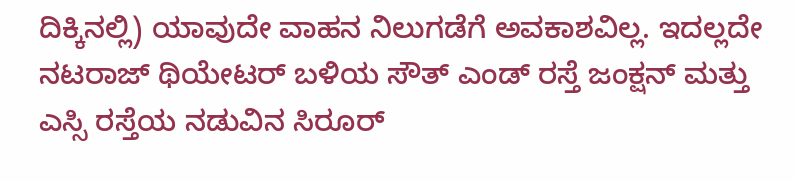ದಿಕ್ಕಿನಲ್ಲಿ) ಯಾವುದೇ ವಾಹನ ನಿಲುಗಡೆಗೆ ಅವಕಾಶವಿಲ್ಲ. ಇದಲ್ಲದೇ ನಟರಾಜ್ ಥಿಯೇಟರ್ ಬಳಿಯ ಸೌತ್ ಎಂಡ್ ರಸ್ತೆ ಜಂಕ್ಷನ್ ಮತ್ತು ಎಸ್ಸಿ ರಸ್ತೆಯ ನಡುವಿನ ಸಿರೂರ್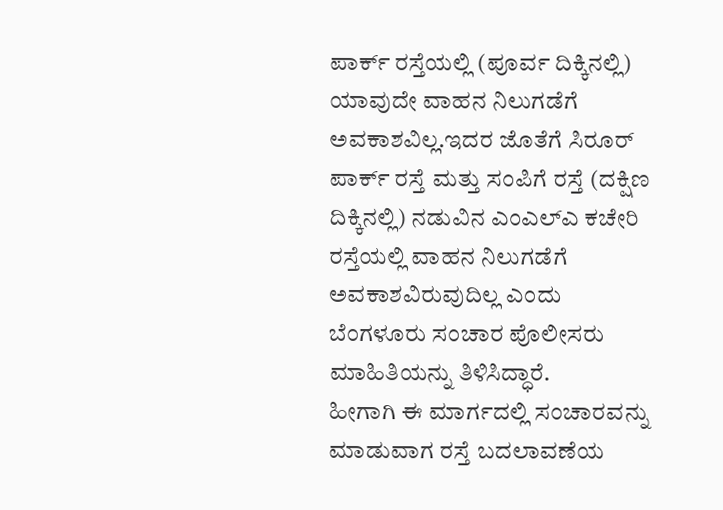ಪಾರ್ಕ್ ರಸ್ತೆಯಲ್ಲಿ (ಪೂರ್ವ ದಿಕ್ಕಿನಲ್ಲಿ) ಯಾವುದೇ ವಾಹನ ನಿಲುಗಡೆಗೆ ಅವಕಾಶವಿಲ್ಲ.ಇದರ ಜೊತೆಗೆ ಸಿರೂರ್ ಪಾರ್ಕ್ ರಸ್ತೆ ಮತ್ತು ಸಂಪಿಗೆ ರಸ್ತೆ (ದಕ್ಷಿಣ ದಿಕ್ಕಿನಲ್ಲಿ) ನಡುವಿನ ಎಂಎಲ್ಎ ಕಚೇರಿ ರಸ್ತೆಯಲ್ಲಿ ವಾಹನ ನಿಲುಗಡೆಗೆ ಅವಕಾಶವಿರುವುದಿಲ್ಲ ಎಂದು ಬೆಂಗಳೂರು ಸಂಚಾರ ಪೊಲೀಸರು ಮಾಹಿತಿಯನ್ನು ತಿಳಿಸಿದ್ಧಾರೆ.
ಹೀಗಾಗಿ ಈ ಮಾರ್ಗದಲ್ಲಿ ಸಂಚಾರವನ್ನು ಮಾಡುವಾಗ ರಸ್ತೆ ಬದಲಾವಣೆಯ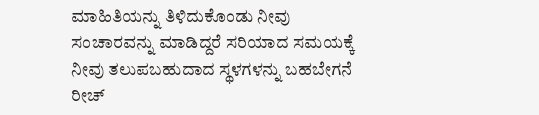ಮಾಹಿತಿಯನ್ನು ತಿಳಿದುಕೊಂಡು ನೀವು ಸಂಚಾರವನ್ನು ಮಾಡಿದ್ದರೆ ಸರಿಯಾದ ಸಮಯಕ್ಕೆ ನೀವು ತಲುಪಬಹುದಾದ ಸ್ಥಳಗಳನ್ನು ಬಹಬೇಗನೆ ರೀಚ್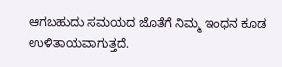ಆಗಬಹುದು ಸಮಯದ ಜೊತೆಗೆ ನಿಮ್ಮ ಇಂಧನ ಕೂಡ ಉಳಿತಾಯವಾಗುತ್ತದೆ.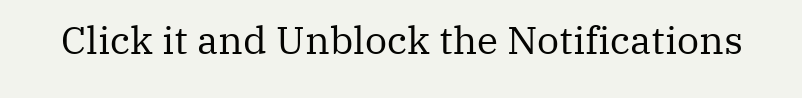Click it and Unblock the Notifications